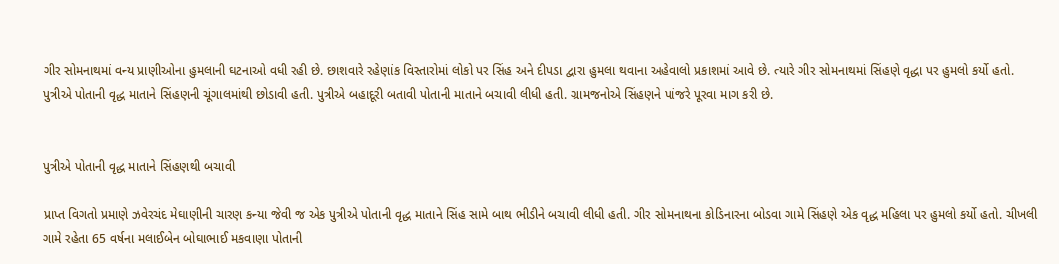ગીર સોમનાથમાં વન્ય પ્રાણીઓના હુમલાની ઘટનાઓ વધી રહી છે. છાશવારે રહેણાંક વિસ્તારોમાં લોકો પર સિંહ અને દીપડા દ્વારા હુમલા થવાના અહેવાલો પ્રકાશમાં આવે છે. ત્યારે ગીર સોમનાથમાં સિંહણે વૃદ્ધા પર હુમલો કર્યો હતો. પુત્રીએ પોતાની વૃદ્ધ માતાને સિંહણની ચૂંગાલમાંથી છોડાવી હતી. પુત્રીએ બહાદૂરી બતાવી પોતાની માતાને બચાવી લીધી હતી. ગ્રામજનોએ સિંહણને પાંજરે પૂરવા માગ કરી છે.


પુત્રીએ પોતાની વૃદ્ધ માતાને સિંહણથી બચાવી

પ્રાપ્ત વિગતો પ્રમાણે ઝવેરચંદ મેઘાણીની ચારણ કન્યા જેવી જ એક પુત્રીએ પોતાની વૃદ્ધ માતાને સિંહ સામે બાથ ભીડીને બચાવી લીધી હતી. ગીર સોમનાથના કોડિનારના બોડવા ગામે સિંહણે એક વૃદ્ધ મહિલા પર હુમલો કર્યો હતો. ચીખલી ગામે રહેતા 65 વર્ષના મલાઈબેન બોઘાભાઈ મકવાણા પોતાની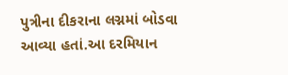પુત્રીના દીકરાના લગ્નમાં બોડવા આવ્યા હતાં.આ દરમિયાન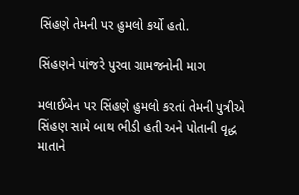સિંહણે તેમની પર હુમલો કર્યો હતો.

સિંહણને પાંજરે પુરવા ગ્રામજનોની માગ

મલાઈબેન પર સિંહણે હુમલો કરતાં તેમની પુત્રીએ સિંહણ સામે બાથ ભીડી હતી અને પોતાની વૃદ્ધ માતાને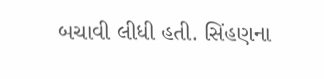બચાવી લીધી હતી. સિંહણના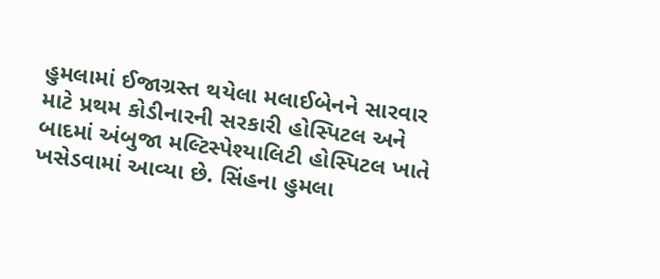હુમલામાં ઈજાગ્રસ્ત થયેલા મલાઈબેનને સારવાર માટે પ્રથમ કોડીનારની સરકારી હોસ્પિટલ અને બાદમાં અંબુજા મલ્ટિસ્પેશ્યાલિટી હોસ્પિટલ ખાતે ખસેડવામાં આવ્યા છે. સિંહના હુમલા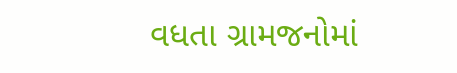વધતા ગ્રામજનોમાં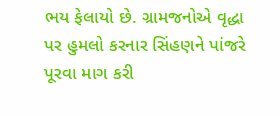ભય ફેલાયો છે. ગ્રામજનોએ વૃદ્ધા પર હુમલો કરનાર સિંહણને પાંજરે પૂરવા માગ કરી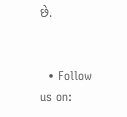છે.


  • Follow us on: